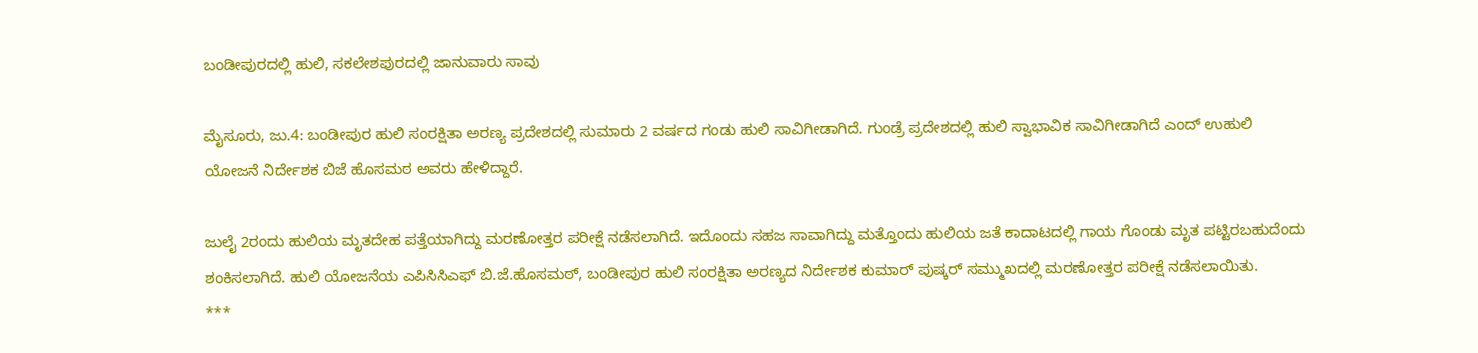ಬಂಡೀಪುರದಲ್ಲಿ ಹುಲಿ, ಸಕಲೇಶಪುರದಲ್ಲಿ ಜಾನುವಾರು ಸಾವು

ಮೈಸೂರು, ಜು.4: ಬಂಡೀಪುರ ಹುಲಿ ಸಂರಕ್ಷಿತಾ ಅರಣ್ಯ ಪ್ರದೇಶದಲ್ಲಿ ಸುಮಾರು 2 ವರ್ಷದ ಗಂಡು ಹುಲಿ ಸಾವಿಗೀಡಾಗಿದೆ. ಗುಂಡ್ರೆ ಪ್ರದೇಶದಲ್ಲಿ ಹುಲಿ ಸ್ವಾಭಾವಿಕ ಸಾವಿಗೀಡಾಗಿದೆ ಎಂದ್ ಉಹುಲಿ ಯೋಜನೆ ನಿರ್ದೇಶಕ ಬಿಜೆ ಹೊಸಮಠ ಅವರು ಹೇಳಿದ್ದಾರೆ.

ಜುಲೈ 2ರಂದು ಹುಲಿಯ ಮೃತದೇಹ ಪತ್ತೆಯಾಗಿದ್ದು ಮರಣೋತ್ತರ ಪರೀಕ್ಷೆ ನಡೆಸಲಾಗಿದೆ. ಇದೊಂದು ಸಹಜ ಸಾವಾಗಿದ್ದು ಮತ್ತೊಂದು ಹುಲಿಯ ಜತೆ ಕಾದಾಟದಲ್ಲಿ ಗಾಯ ಗೊಂಡು ಮೃತ ಪಟ್ಟಿರಬಹುದೆಂದು ಶಂಕಿಸಲಾಗಿದೆ. ಹುಲಿ ಯೋಜನೆಯ ಎಪಿಸಿಸಿಎಫ್ ಬಿ.ಜೆ.ಹೊಸಮಠ್, ಬಂಡೀಪುರ ಹುಲಿ ಸಂರಕ್ಷಿತಾ ಅರಣ್ಯದ ನಿರ್ದೇಶಕ ಕುಮಾರ್ ಪುಷ್ಕರ್ ಸಮ್ಮುಖದಲ್ಲಿ ಮರಣೋತ್ತರ ಪರೀಕ್ಷೆ ನಡೆಸಲಾಯಿತು.
***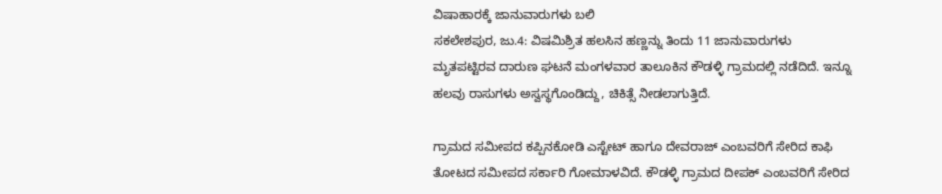ವಿಷಾಹಾರಕ್ಕೆ ಜಾನುವಾರುಗಳು ಬಲಿ
ಸಕಲೇಶಪುರ, ಜು.4: ವಿಷಮಿಶ್ರಿತ ಹಲಸಿನ ಹಣ್ಣನ್ನು ತಿಂದು 11 ಜಾನುವಾರುಗಳು ಮೃತಪಟ್ಟಿರವ ದಾರುಣ ಘಟನೆ ಮಂಗಳವಾರ ತಾಲೂಕಿನ ಕೌಡಳ್ಳಿ ಗ್ರಾಮದಲ್ಲಿ ನಡೆದಿದೆ. ಇನ್ನೂ ಹಲವು ರಾಸುಗಳು ಅಸ್ವಸ್ಥಗೊಂಡಿದ್ದು, ಚಿಕಿತ್ಸೆ ನೀಡಲಾಗುತ್ತಿದೆ.

ಗ್ರಾಮದ ಸಮೀಪದ ಕಪ್ಪಿನಕೋಡಿ ಎಸ್ಟೇಟ್ ಹಾಗೂ ದೇವರಾಜ್ ಎಂಬವರಿಗೆ ಸೇರಿದ ಕಾಫಿ ತೋಟದ ಸಮೀಪದ ಸರ್ಕಾರಿ ಗೋಮಾಳವಿದೆ. ಕೌಡಳ್ಳಿ ಗ್ರಾಮದ ದೀಪಕ್ ಎಂಬವರಿಗೆ ಸೇರಿದ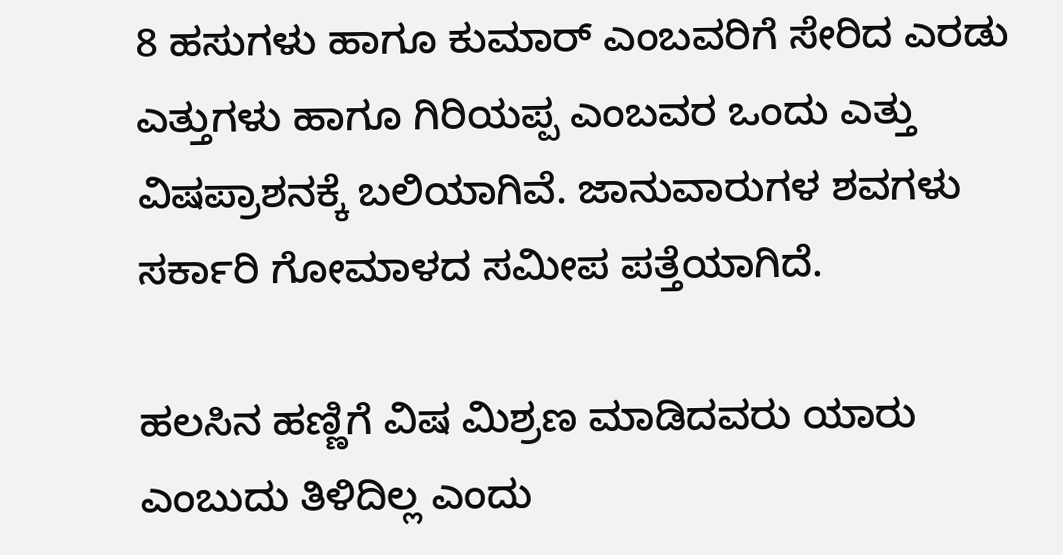8 ಹಸುಗಳು ಹಾಗೂ ಕುಮಾರ್ ಎಂಬವರಿಗೆ ಸೇರಿದ ಎರಡು ಎತ್ತುಗಳು ಹಾಗೂ ಗಿರಿಯಪ್ಪ ಎಂಬವರ ಒಂದು ಎತ್ತು ವಿಷಪ್ರಾಶನಕ್ಕೆ ಬಲಿಯಾಗಿವೆ. ಜಾನುವಾರುಗಳ ಶವಗಳು ಸರ್ಕಾರಿ ಗೋಮಾಳದ ಸಮೀಪ ಪತ್ತೆಯಾಗಿದೆ.

ಹಲಸಿನ ಹಣ್ಣಿಗೆ ವಿಷ ಮಿಶ್ರಣ ಮಾಡಿದವರು ಯಾರು ಎಂಬುದು ತಿಳಿದಿಲ್ಲ ಎಂದು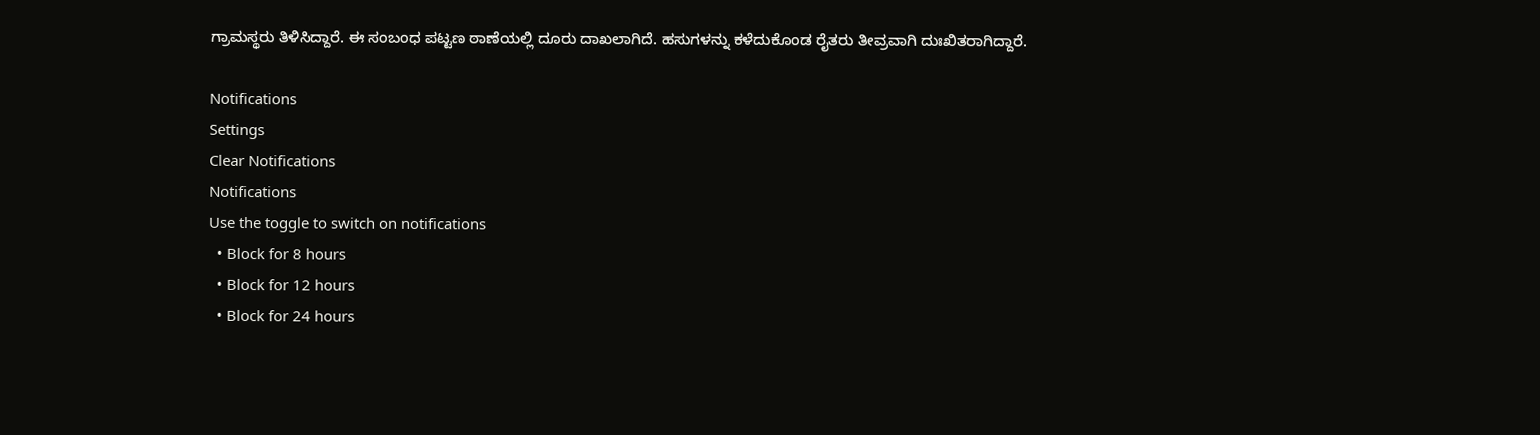ಗ್ರಾಮಸ್ಥರು ತಿಳಿಸಿದ್ದಾರೆ. ಈ ಸಂಬಂಧ ಪಟ್ಟಣ ಠಾಣೆಯಲ್ಲಿ ದೂರು ದಾಖಲಾಗಿದೆ. ಹಸುಗಳನ್ನು ಕಳೆದುಕೊಂಡ ರೈತರು ತೀವ್ರವಾಗಿ ದುಃಖಿತರಾಗಿದ್ದಾರೆ.

Notifications
Settings
Clear Notifications
Notifications
Use the toggle to switch on notifications
  • Block for 8 hours
  • Block for 12 hours
  • Block for 24 hours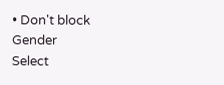• Don't block
Gender
Select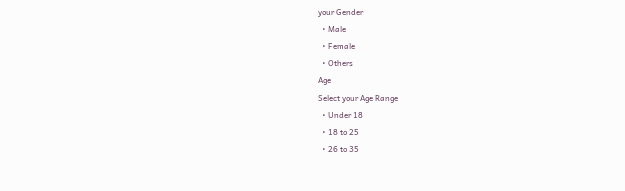your Gender
  • Male
  • Female
  • Others
Age
Select your Age Range
  • Under 18
  • 18 to 25
  • 26 to 35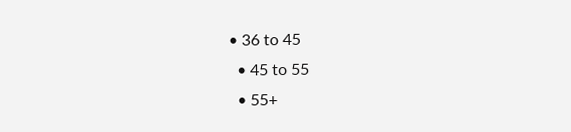• 36 to 45
  • 45 to 55
  • 55+